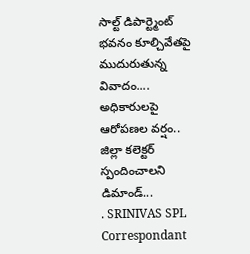సాల్ట్ డిపార్ట్మెంట్ భవనం కూల్చివేతపై ముదురుతున్న వివాదం.... అధికారులపై ఆరోపణల వర్షం.. జిల్లా కలెక్టర్ స్పందించాలని డిమాండ్...
. SRINIVAS SPL Correspondant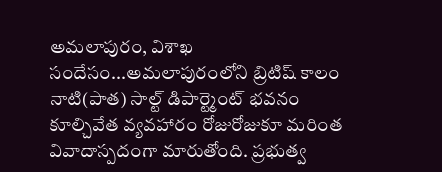అమలాపురం, విశాఖ సందేసం...అమలాపురంలోని బ్రిటిష్ కాలం నాటి(పాత) సాల్ట్ డిపార్ట్మెంట్ భవనం కూల్చివేత వ్యవహారం రోజురోజుకూ మరింత వివాదాస్పదంగా మారుతోంది. ప్రభుత్వ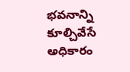భవనాన్ని కూల్చివేసే అధికారం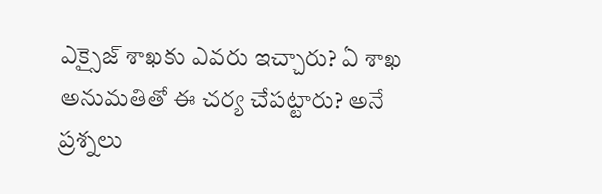ఎక్సైజ్ శాఖకు ఎవరు ఇచ్చారు? ఏ శాఖ అనుమతితో ఈ చర్య చేపట్టారు? అనే ప్రశ్నలు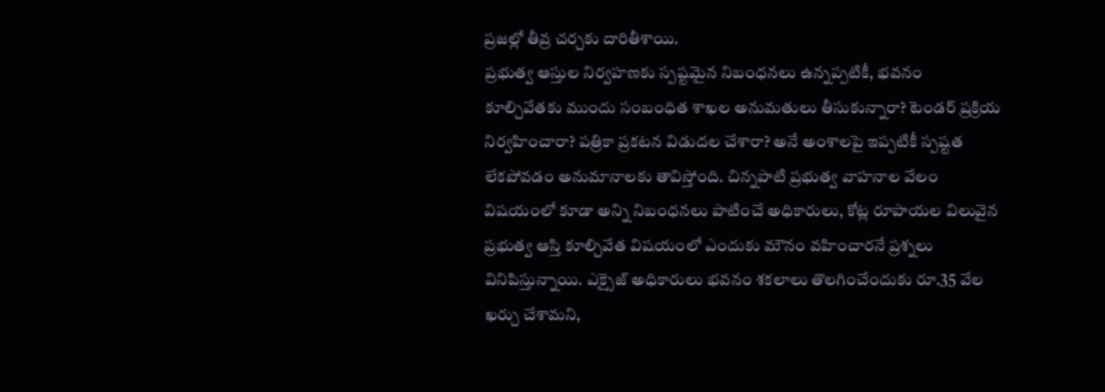ప్రజల్లో తీవ్ర చర్చకు దారితీశాయి.
ప్రభుత్వ ఆస్తుల నిర్వహణకు స్పష్టమైన నిబంధనలు ఉన్నప్పటికీ, భవనం కూల్చివేతకు ముందు సంబంధిత శాఖల అనుమతులు తీసుకున్నారా? టెండర్ ప్రక్రియ నిర్వహించారా? పత్రికా ప్రకటన విడుదల చేశారా? అనే అంశాలపై ఇప్పటికీ స్పష్టత లేకపోవడం అనుమానాలకు తావిస్తోంది. చిన్నపాటి ప్రభుత్వ వాహనాల వేలం విషయంలో కూడా అన్ని నిబంధనలు పాటించే అధికారులు, కోట్ల రూపాయల విలువైన ప్రభుత్వ ఆస్తి కూల్చివేత విషయంలో ఎందుకు మౌనం వహించారనే ప్రశ్నలు వినిపిస్తున్నాయి. ఎక్సైజ్ అధికారులు భవనం శకలాలు తొలగించేందుకు రూ.35 వేల ఖర్చు చేశామని,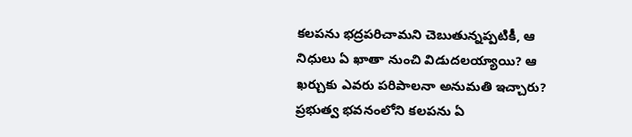కలపను భద్రపరిచామని చెబుతున్నప్పటికీ, ఆ నిధులు ఏ ఖాతా నుంచి విడుదలయ్యాయి? ఆ ఖర్చుకు ఎవరు పరిపాలనా అనుమతి ఇచ్చారు? ప్రభుత్వ భవనంలోని కలపను ఏ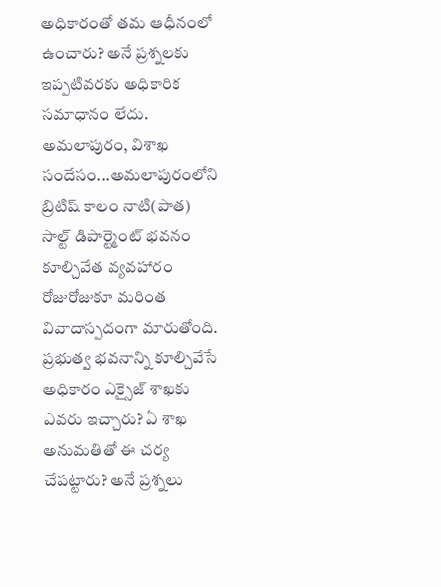అధికారంతో తమ ఆధీనంలో ఉంచారు? అనే ప్రశ్నలకు ఇప్పటివరకు అధికారిక సమాధానం లేదు.
అమలాపురం, విశాఖ సందేసం...అమలాపురంలోని బ్రిటిష్ కాలం నాటి(పాత) సాల్ట్ డిపార్ట్మెంట్ భవనం కూల్చివేత వ్యవహారం రోజురోజుకూ మరింత వివాదాస్పదంగా మారుతోంది. ప్రభుత్వ భవనాన్ని కూల్చివేసే అధికారం ఎక్సైజ్ శాఖకు ఎవరు ఇచ్చారు? ఏ శాఖ అనుమతితో ఈ చర్య చేపట్టారు? అనే ప్రశ్నలు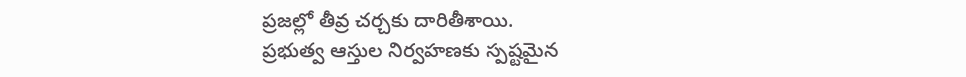ప్రజల్లో తీవ్ర చర్చకు దారితీశాయి.
ప్రభుత్వ ఆస్తుల నిర్వహణకు స్పష్టమైన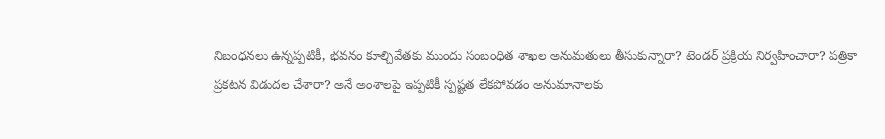నిబంధనలు ఉన్నప్పటికీ, భవనం కూల్చివేతకు ముందు సంబంధిత శాఖల అనుమతులు తీసుకున్నారా? టెండర్ ప్రక్రియ నిర్వహించారా? పత్రికా ప్రకటన విడుదల చేశారా? అనే అంశాలపై ఇప్పటికీ స్పష్టత లేకపోవడం అనుమానాలకు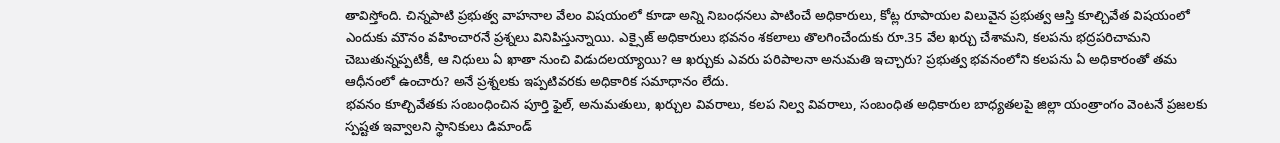తావిస్తోంది. చిన్నపాటి ప్రభుత్వ వాహనాల వేలం విషయంలో కూడా అన్ని నిబంధనలు పాటించే అధికారులు, కోట్ల రూపాయల విలువైన ప్రభుత్వ ఆస్తి కూల్చివేత విషయంలో ఎందుకు మౌనం వహించారనే ప్రశ్నలు వినిపిస్తున్నాయి. ఎక్సైజ్ అధికారులు భవనం శకలాలు తొలగించేందుకు రూ.35 వేల ఖర్చు చేశామని, కలపను భద్రపరిచామని చెబుతున్నప్పటికీ, ఆ నిధులు ఏ ఖాతా నుంచి విడుదలయ్యాయి? ఆ ఖర్చుకు ఎవరు పరిపాలనా అనుమతి ఇచ్చారు? ప్రభుత్వ భవనంలోని కలపను ఏ అధికారంతో తమ ఆధీనంలో ఉంచారు? అనే ప్రశ్నలకు ఇప్పటివరకు అధికారిక సమాధానం లేదు.
భవనం కూల్చివేతకు సంబంధించిన పూర్తి ఫైల్, అనుమతులు, ఖర్చుల వివరాలు, కలప నిల్వ వివరాలు, సంబంధిత అధికారుల బాధ్యతలపై జిల్లా యంత్రాంగం వెంటనే ప్రజలకు స్పష్టత ఇవ్వాలని స్థానికులు డిమాండ్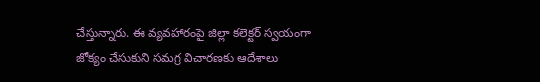చేస్తున్నారు. ఈ వ్యవహారంపై జిల్లా కలెక్టర్ స్వయంగా జోక్యం చేసుకుని సమగ్ర విచారణకు ఆదేశాలు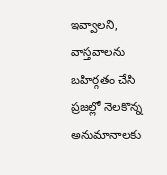ఇవ్వాలని, వాస్తవాలను బహిర్గతం చేసి ప్రజల్లో నెలకొన్న అనుమానాలకు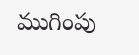ముగింపు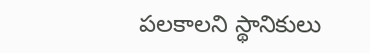పలకాలని స్థానికులు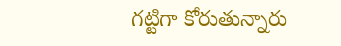గట్టిగా కోరుతున్నారు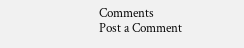Comments
Post a Comment